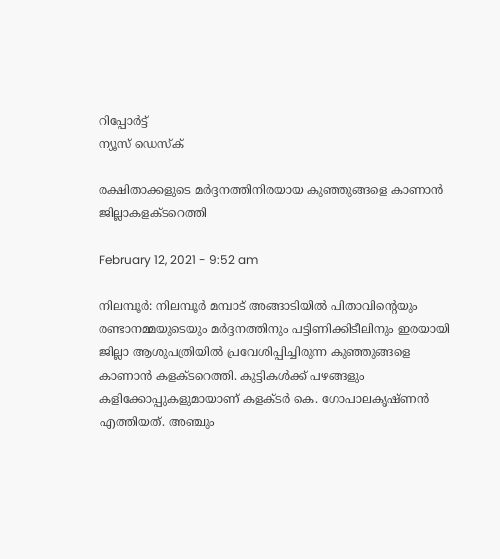റിപ്പോര്‍ട്ട്
ന്യൂസ് ഡെസ്ക്

രക്ഷിതാക്കളുടെ മര്‍ദ്ദനത്തിനിരയായ കുഞ്ഞുങ്ങളെ കാണാന്‍ ജില്ലാകളക്ടറെത്തി

February 12, 2021 - 9:52 am

നിലമ്പൂര്‍: നിലമ്പൂര്‍ മമ്പാട് അങ്ങാടിയില്‍ പിതാവിന്റെയും രണ്ടാനമ്മയുടെയും മര്‍ദ്ദനത്തിനും പട്ടിണിക്കിടീലിനും ഇരയായി ജില്ലാ ആശുപത്രിയില്‍ പ്രവേശിപ്പിച്ചിരുന്ന കുഞ്ഞുങ്ങളെ കാണാന്‍ കളക്ടറെത്തി. കുട്ടികള്‍ക്ക് പഴങ്ങളും കളിക്കോപ്പുകളുമായാണ് കളക്ടര്‍ കെ. ഗോപാലകൃഷ്ണന്‍ എത്തിയത്. അഞ്ചും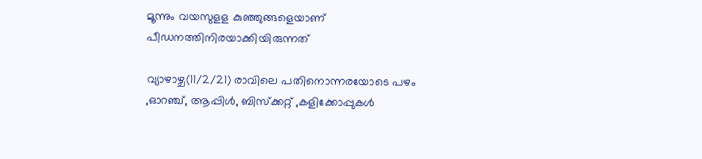മൂന്നും വയസുളള കുഞ്ഞുങ്ങളെയാണ് പീഡനത്തിനിരയാക്കിയിരുന്നത്

വ്യാഴാഴ്ച(11/2/21) രാവിലെ പതിനൊന്നരയോടെ പഴം ,ഓറഞ്ച്, ആപ്പിള്‍, ബിസ്‌ക്കറ്റ് ,കളിക്കോപ്പുകള്‍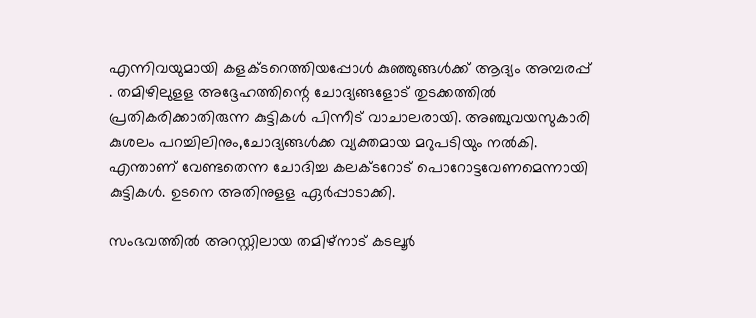എന്നിവയുമായി കളക്ടറെത്തിയപ്പോള്‍ കുഞ്ഞുങ്ങള്‍ക്ക് ആദ്യം അമ്പരപ്പ് . തമിഴിലുളള അദ്ദേഹത്തിന്റെ ചോദ്യങ്ങളോട് തുടക്കത്തില്‍ പ്രതികരിക്കാതിരുന്ന കുട്ടികള്‍ പിന്നീട് വാചാലരായി. അഞ്ചുവയസുകാരി കുശലം പറച്ചിലിനും,ചോദ്യങ്ങള്‍ക്ക ‌വ്യക്തമായ മറുപടിയും നല്‍കി. എന്താണ് വേണ്ടതെന്ന ചോദിച്ച കലക്ടറോട് പൊറോട്ടവേണമെന്നായി കുട്ടികള്‍. ഉടനെ അതിനുളള ഏര്‍പ്പാടാക്കി.

സംഭവത്തില്‍ അറസ്റ്റിലായ തമിഴ്‌നാട് കടലൂര്‍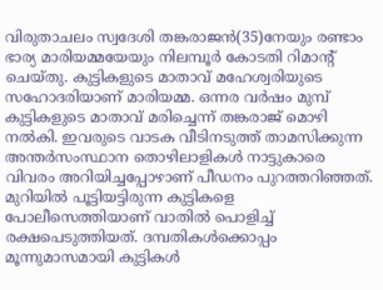വിരുതാചലം സ്വദേശി തങ്കരാജന്‍(35)നേയും രണ്ടാം ഭാര്യ മാരിയമ്മയേയും നിലമ്പൂര്‍ കോടതി റിമാന്റ് ചെയ്തു. കുട്ടികളുടെ മാതാവ് മഹേശ്വരിയുടെ സഹോദരിയാണ് മാരിയമ്മ. ഒന്നര വര്‍ഷം മുമ്പ് കുട്ടികളുടെ മാതാവ് മരിച്ചെന്ന് തങ്കരാജ് മൊഴി നല്‍കി. ഇവരുടെ വാടക വീടിനടുത്ത് താമസിക്കുന്ന അന്തര്‍സംസ്ഥാന തൊഴിലാളികള്‍ നാട്ടുകാരെ വിവരം അറിയിച്ചപ്പോഴാണ് പീഡനം പുറത്തറിഞ്ഞത്. മുറിയില്‍ പൂട്ടിയട്ടിരുന്ന കുട്ടികളെ പോലീസെത്തിയാണ് വാതില്‍ പൊളിച്ച് രക്ഷപെടുത്തിയത്. ദമ്പതികള്‍ക്കൊപ്പം മൂന്നുമാസമായി കുട്ടികള്‍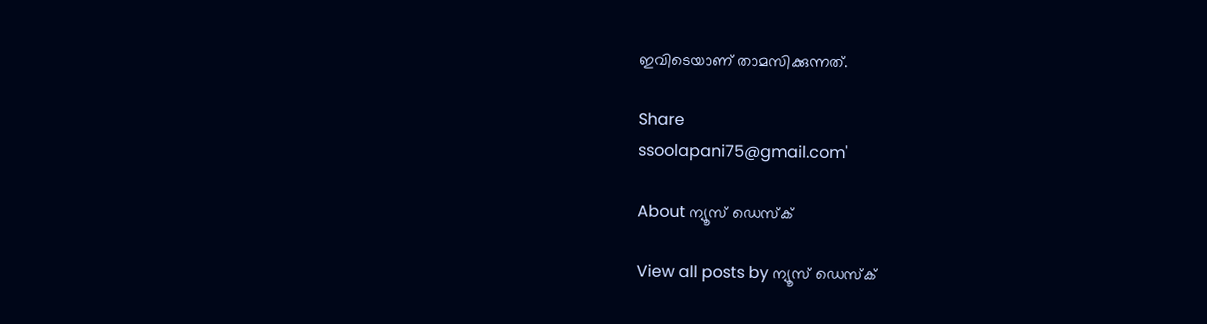ഇവിടെയാണ് താമസിക്കുന്നത്.

Share
ssoolapani75@gmail.com'

About ന്യൂസ് ഡെസ്ക്

View all posts by ന്യൂസ് ഡെസ്ക്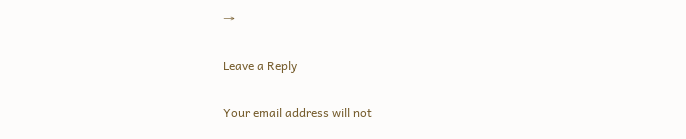→

Leave a Reply

Your email address will not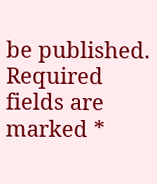be published. Required fields are marked *